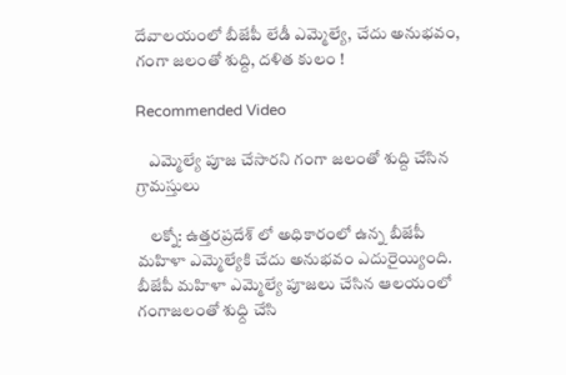దేవాలయంలో బీజేపీ లేడీ ఎమ్మెల్యే, చేదు అనుభవం, గంగా జలంతో శుద్ది, దళిత కులం !

Recommended Video

    ఎమ్మెల్యే పూజ చేసారని గంగా జలంతో శుద్ది చేసిన గ్రామస్తులు

    లక్నో: ఉత్తరప్రదేశ్ లో అధికారంలో ఉన్న బీజేపీ మహిళా ఎమ్మెల్యేకి చేదు అనుభవం ఎదురైయ్యింది. బీజేపీ మహిళా ఎమ్మెల్యే పూజలు చేసిన ఆలయంలో గంగాజలంతో శుధ్ది చేసి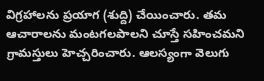విగ్రహాలను ప్రయాగ (శుద్ది) చేయించారు. తమ ఆచారాలను మంటగలపాలని చూస్తే సహించమని గ్రామస్తులు హెచ్చరించారు. ఆలస్యంగా వెలుగు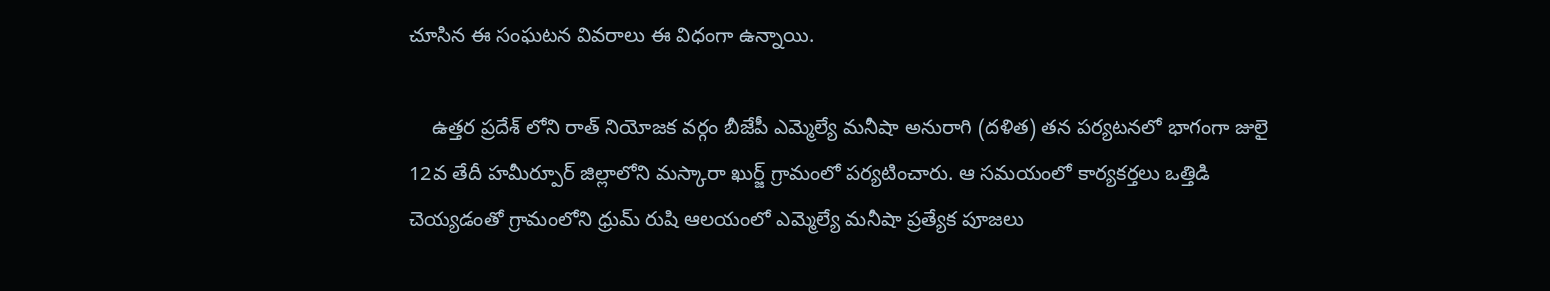చూసిన ఈ సంఘటన వివరాలు ఈ విధంగా ఉన్నాయి.

    ఉత్తర ప్రదేశ్ లోని రాత్ నియోజక వర్గం బీజేపీ ఎమ్మెల్యే మనీషా అనురాగి (దళిత) తన పర్యటనలో భాగంగా జులై 12వ తేదీ హమీర్పూర్ జిల్లాలోని మస్కారా ఖుర్జ్ గ్రామంలో పర్యటించారు. ఆ సమయంలో కార్యకర్తలు ఒత్తిడి చెయ్యడంతో గ్రామంలోని ధ్రుమ్ రుషి ఆలయంలో ఎమ్మెల్యే మనీషా ప్రత్యేక పూజలు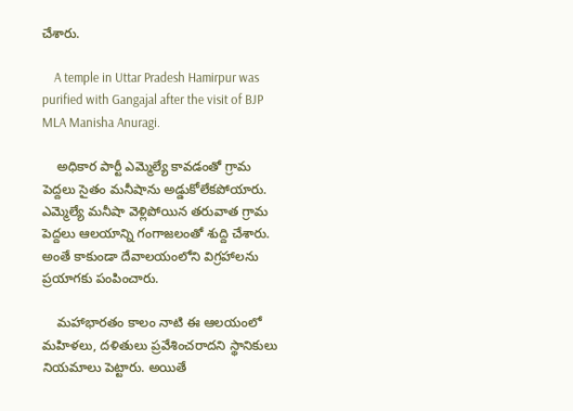చేశారు.

    A temple in Uttar Pradesh Hamirpur was purified with Gangajal after the visit of BJP MLA Manisha Anuragi.

    అధికార పార్టీ ఎమ్మెల్యే కావడంతో గ్రామ పెద్దలు సైతం మనీషాను అడ్డుకోలేకపోయారు. ఎమ్మెల్యే మనీషా వెళ్లిపోయిన తరువాత గ్రామ పెద్దలు ఆలయాన్ని గంగాజలంతో శుద్ది చేశారు. అంతే కాకుండా దేవాలయంలోని విగ్రహాలను ప్రయాగకు పంపించారు.

    మహాభారతం కాలం నాటి ఈ ఆలయంలో మహిళలు, దళితులు ప్రవేశించరాదని స్థానికులు నియమాలు పెట్టారు. అయితే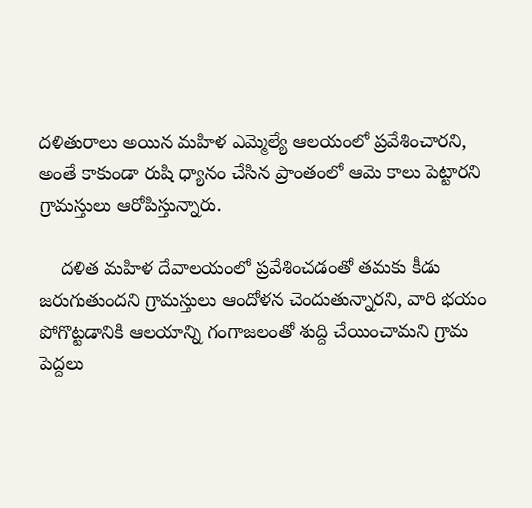దళితురాలు అయిన మహిళ ఎమ్మెల్యే ఆలయంలో ప్రవేశించారని, అంతే కాకుండా రుషి ధ్యానం చేసిన ప్రాంతంలో ఆమె కాలు పెట్టారని గ్రామస్తులు ఆరోపిస్తున్నారు.

    దళిత మహిళ దేవాలయంలో ప్రవేశించడంతో తమకు కీడు జరుగుతుందని గ్రామస్తులు ఆందోళన చెందుతున్నారని, వారి భయం పోగొట్టడానికి ఆలయాన్ని గంగాజలంతో శుద్ది చేయించామని గ్రామ పెద్దలు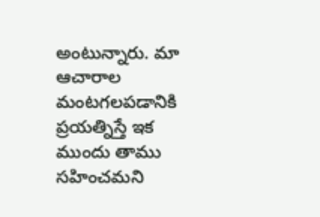అంటున్నారు. మా ఆచారాల మంటగలపడానికి ప్రయత్నిస్తే ఇక ముందు తాము సహించమని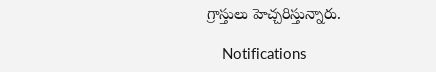గ్రాస్తులు హెచ్చరిస్తున్నారు.

    Notifications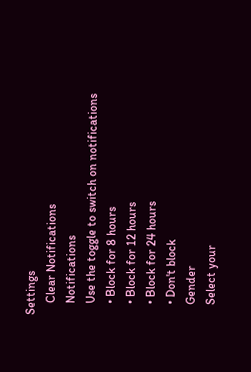Settings
    Clear Notifications
    Notifications
    Use the toggle to switch on notifications
    • Block for 8 hours
    • Block for 12 hours
    • Block for 24 hours
    • Don't block
    Gender
    Select your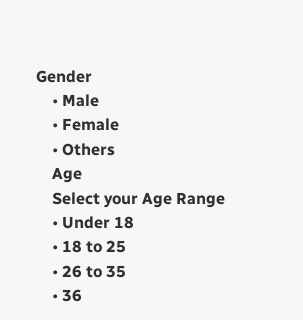Gender
    • Male
    • Female
    • Others
    Age
    Select your Age Range
    • Under 18
    • 18 to 25
    • 26 to 35
    • 36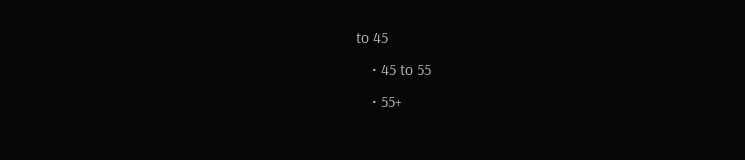to 45
    • 45 to 55
    • 55+